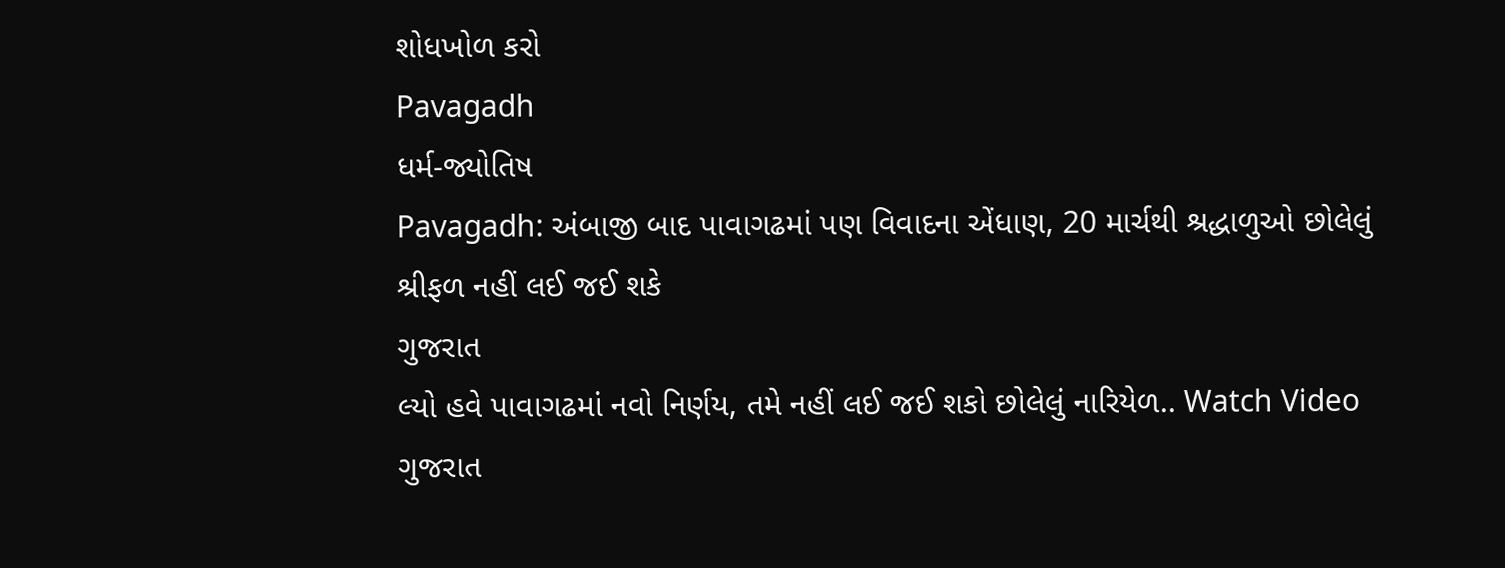શોધખોળ કરો
Pavagadh
ધર્મ-જ્યોતિષ
Pavagadh: અંબાજી બાદ પાવાગઢમાં પણ વિવાદના એંધાણ, 20 માર્ચથી શ્રદ્ધાળુઓ છોલેલું શ્રીફળ નહીં લઈ જઈ શકે
ગુજરાત
લ્યો હવે પાવાગઢમાં નવો નિર્ણય, તમે નહીં લઈ જઈ શકો છોલેલું નારિયેળ.. Watch Video
ગુજરાત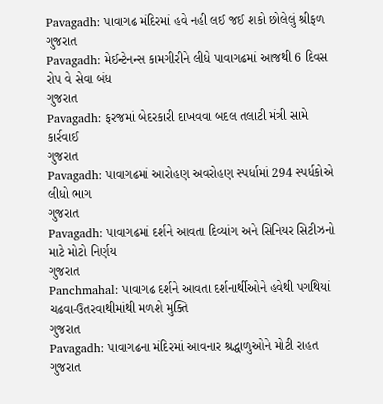Pavagadh: પાવાગઢ મંદિરમાં હવે નહી લઈ જઈ શકો છોલેલું શ્રીફળ
ગુજરાત
Pavagadh: મેઈન્ટેનન્સ કામગીરીને લીધે પાવાગઢમાં આજથી 6 દિવસ રોપ વે સેવા બંધ
ગુજરાત
Pavagadh: ફરજમાં બેદરકારી દાખવવા બદલ તલાટી મંત્રી સામે કાર્રવાઈ
ગુજરાત
Pavagadh: પાવાગઢમાં આરોહણ અવરોહણ સ્પર્ધામાં 294 સ્પર્ધકોએ લીધો ભાગ
ગુજરાત
Pavagadh: પાવાગઢમાં દર્શને આવતા દિવ્યાંગ અને સિનિયર સિટીઝનો માટે મોટો નિર્ણય
ગુજરાત
Panchmahal: પાવાગઢ દર્શને આવતા દર્શનાર્થીઓને હવેથી પગથિયાં ચઢવા-ઉતરવાથીમાંથી મળશે મુક્તિ
ગુજરાત
Pavagadh: પાવાગઢના મંદિરમાં આવનાર શ્રદ્ધાળુઓને મોટી રાહત
ગુજરાત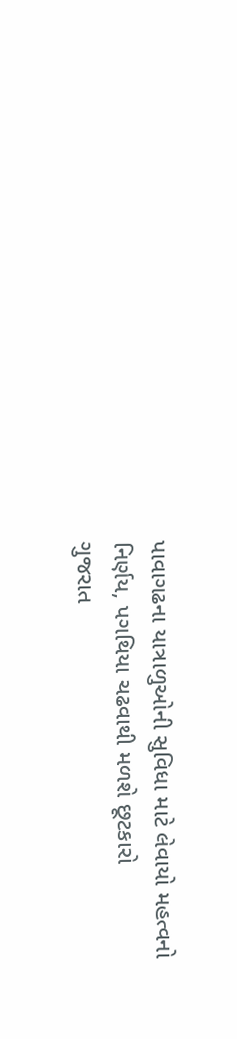પાવાગઢના યાત્રાળુઓની સુવિધા માટે લેવાયો મહત્વનો નિર્ણય, પગથિયા ચઢવાથી મળશે છૂટકારો
ગુજરાત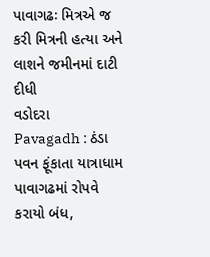પાવાગઢઃ મિત્રએ જ કરી મિત્રની હત્યા અને લાશને જમીનમાં દાટી દીધી
વડોદરા
Pavagadh : ઠંડા પવન ફૂંકાતા યાત્રાધામ પાવાગઢમાં રોપવે કરાયો બંધ,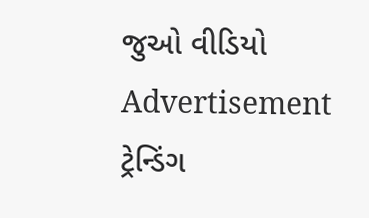જુઓ વીડિયો
Advertisement
ટ્રેન્ડિંગ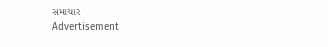સમાચાર
Advertisement